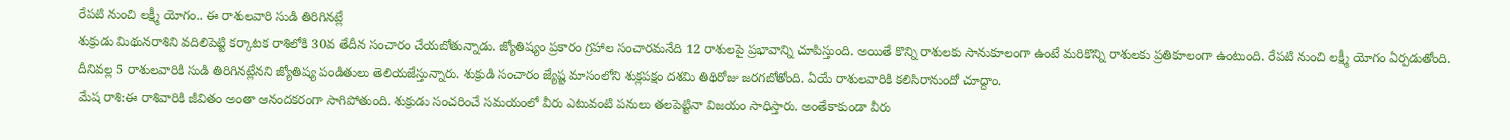రేపటి నుంచి లక్ష్మీ యోగం.. ఈ రాశులవారి సుడి తిరిగినట్లే
శుక్రుడు మిథునరాశిని వదిలిపెట్టి కర్కాటక రాశిలోకి 30వ తేదీన సంచారం చేయబోతున్నాడు. జ్యోతిష్యం ప్రకారం గ్రహాల సంచారమనేది 12 రాశులపై ప్రభావాన్ని చూపిస్తుంది. అయితే కొన్ని రాశులకు సానుకూలంగా ఉంటే మరికొన్ని రాశులకు ప్రతికూలంగా ఉంటుంది. రేపటి నుంచి లక్ష్మీ యోగం ఏర్పడుతోంది. దీనివల్ల 5 రాశులవారికి సుడి తిరిగినట్లేనని జ్యోతిష్య పండితులు తెలియజేస్తున్నారు. శుక్రుడి సంచారం జ్యేష్ట మాసంలోని శుక్లపక్షం దశమి తిథిరోజు జరగబోతోంది. ఏయే రాశులవారికి కలిసిరానుందో చూద్దాం.
మేష రాశి:ఈ రాశివారికి జీవితం అంతా ఆనందకరంగా సాగిపోతుంది. శుక్రుడు సంచరించే సమయంలో వీరు ఎటువంటి పనులు తలపెట్టినా విజయం సాధిస్తారు. అంతేకాకుండా వీరు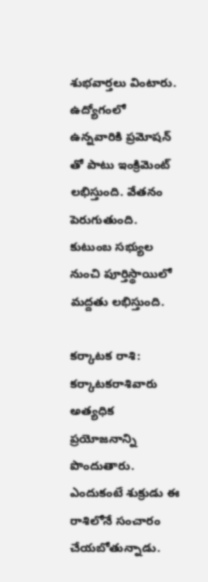శుభవార్తలు వింటారు. ఉద్యోగంలో ఉన్నవారికి ప్రమోషన్ తో పాటు ఇంక్రిమెంట్ లభిస్తుంది. వేతనం పెరుగుతుంది. కుటుంబ సభ్యుల నుంచి పూర్తిస్థాయిలో మద్దతు లభిస్తుంది.

కర్కాటక రాశి: కర్కాటకరాశివారు అత్యధిక ప్రయోజనాన్ని పొందుతారు. ఎందుకంటే శుక్రుడు ఈ రాశిలోనే సంచారం చేయబోతున్నాడు.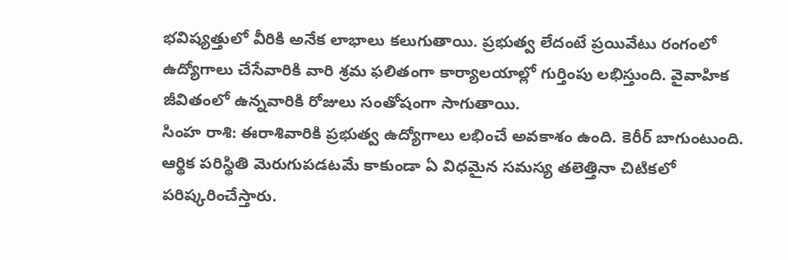భవిష్యత్తులో వీరికి అనేక లాభాలు కలుగుతాయి. ప్రభుత్వ లేదంటే ప్రయివేటు రంగంలో ఉద్యోగాలు చేసేవారికి వారి శ్రమ ఫలితంగా కార్యాలయాల్లో గుర్తింపు లభిస్తుంది. వైవాహిక జీవితంలో ఉన్నవారికి రోజులు సంతోషంగా సాగుతాయి.
సింహ రాశి: ఈరాశివారికి ప్రభుత్వ ఉద్యోగాలు లభించే అవకాశం ఉంది. కెరీర్ బాగుంటుంది. ఆర్థిక పరిస్థితి మెరుగుపడటమే కాకుండా ఏ విధమైన సమస్య తలెత్తినా చిటికలో పరిష్కరించేస్తారు.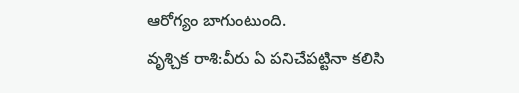ఆరోగ్యం బాగుంటుంది.
వృశ్చిక రాశి:వీరు ఏ పనిచేపట్టినా కలిసి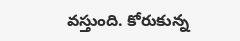వస్తుంది. కోరుకున్న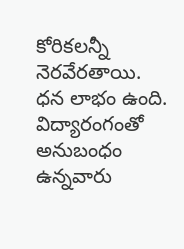కోరికలన్నీ నెరవేరతాయి. ధన లాభం ఉంది. విద్యారంగంతో అనుబంధం ఉన్నవారు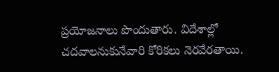ప్రయోజనాలు పొందుతారు. విదేశాల్లో చదవాలనుకునేవారి కోరికలు నెరవేరతాయి.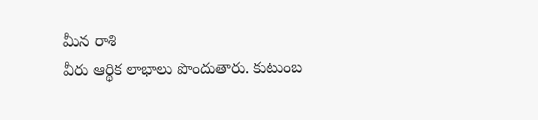మీన రాశి
వీరు ఆర్థిక లాభాలు పొందుతారు. కుటుంబ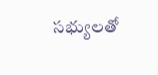సభ్యులతో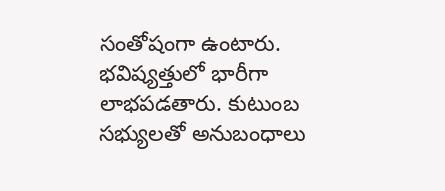సంతోషంగా ఉంటారు. భవిష్యత్తులో భారీగా లాభపడతారు. కుటుంబ సభ్యులతో అనుబంధాలు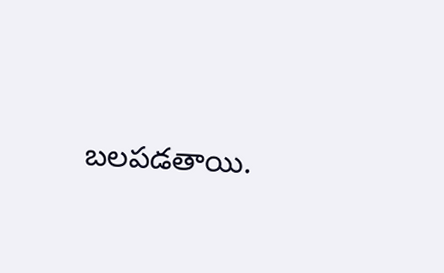బలపడతాయి.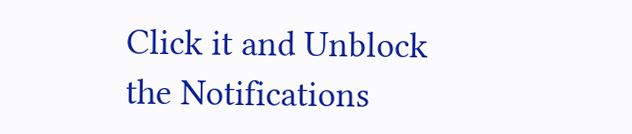Click it and Unblock the Notifications